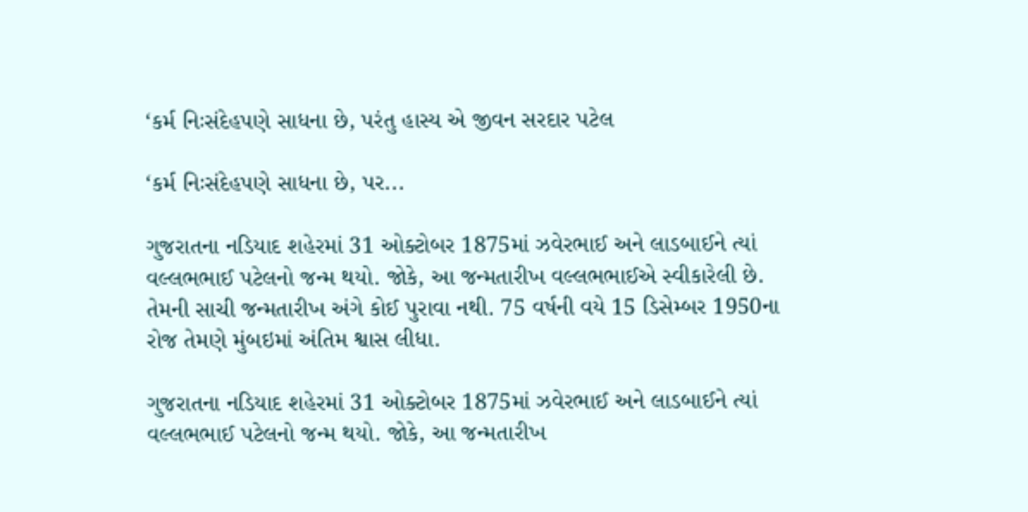‘કર્મ નિઃસંદેહપણે સાધના છે, પરંતુ હાસ્ય એ જીવન સરદાર પટેલ

‘કર્મ નિઃસંદેહપણે સાધના છે, પર...

ગુજરાતના નડિયાદ શહેરમાં 31 ઓક્ટોબર 1875માં ઝવેરભાઈ અને લાડબાઈને ત્યાં વલ્લભભાઈ પટેલનો જન્મ થયો. જોકે, આ જન્મતારીખ વલ્લભભાઈએ સ્વીકારેલી છે. તેમની સાચી જન્મતારીખ અંગે કોઈ પુરાવા નથી. 75 વર્ષની વયે 15 ડિસેમ્બર 1950ના રોજ તેમણે મુંબઇમાં અંતિમ શ્વાસ લીધા.

ગુજરાતના નડિયાદ શહેરમાં 31 ઓક્ટોબર 1875માં ઝવેરભાઈ અને લાડબાઈને ત્યાં વલ્લભભાઈ પટેલનો જન્મ થયો. જોકે, આ જન્મતારીખ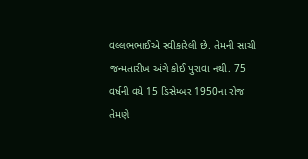વલ્લભભાઈએ સ્વીકારેલી છે. તેમની સાચી જન્મતારીખ અંગે કોઈ પુરાવા નથી. 75 વર્ષની વયે 15 ડિસેમ્બર 1950ના રોજ તેમણે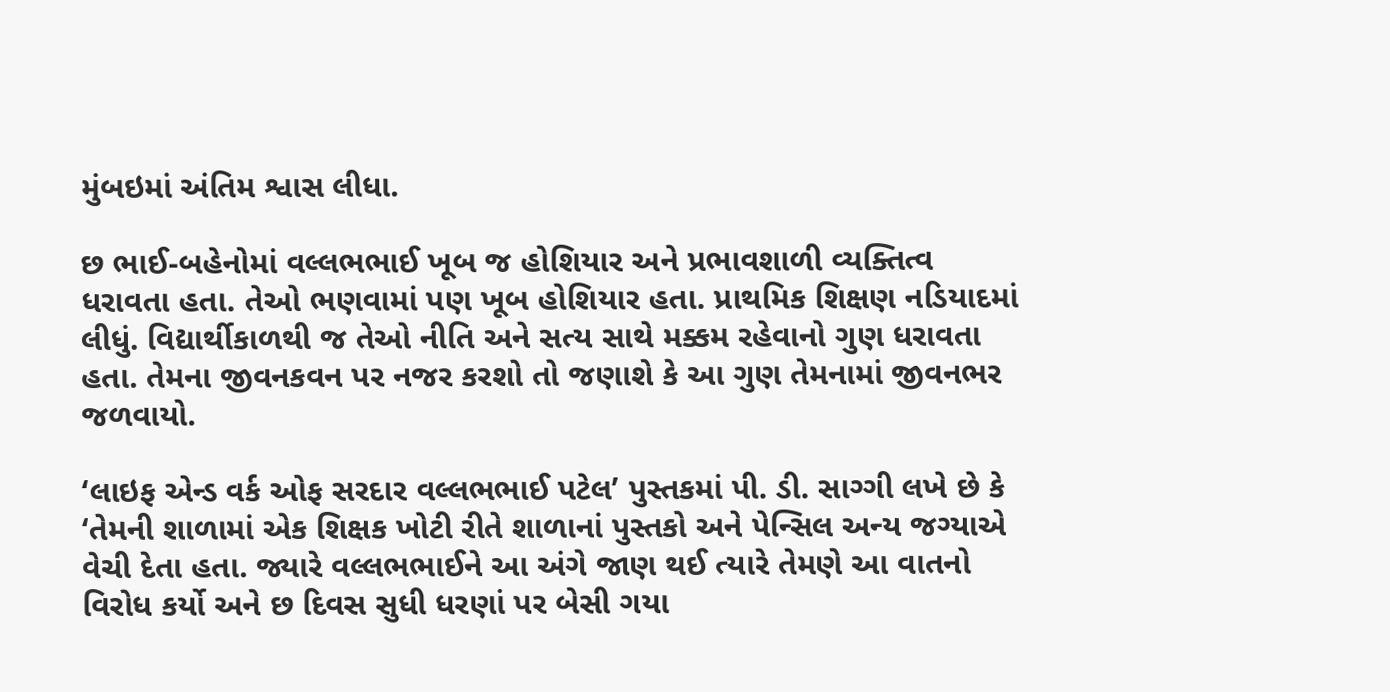મુંબઇમાં અંતિમ શ્વાસ લીધા.

છ ભાઈ-બહેનોમાં વલ્લભભાઈ ખૂબ જ હોશિયાર અને પ્રભાવશાળી વ્યક્તિત્વ ધરાવતા હતા. તેઓ ભણવામાં પણ ખૂબ હોશિયાર હતા. પ્રાથમિક શિક્ષણ નડિયાદમાં લીધું. વિદ્યાર્થીકાળથી જ તેઓ નીતિ અને સત્ય સાથે મક્કમ રહેવાનો ગુણ ધરાવતા હતા. તેમના જીવનકવન પર નજર કરશો તો જણાશે કે આ ગુણ તેમનામાં જીવનભર જળવાયો.

‘લાઇફ એન્ડ વર્ક ઓફ સરદાર વલ્લભભાઈ પટેલ’ પુસ્તકમાં પી. ડી. સાગ્ગી લખે છે કે ‘તેમની શાળામાં એક શિક્ષક ખોટી રીતે શાળાનાં પુસ્તકો અને પેન્સિલ અન્ય જગ્યાએ વેચી દેતા હતા. જ્યારે વલ્લભભાઈને આ અંગે જાણ થઈ ત્યારે તેમણે આ વાતનો વિરોધ કર્યો અને છ દિવસ સુધી ધરણાં પર બેસી ગયા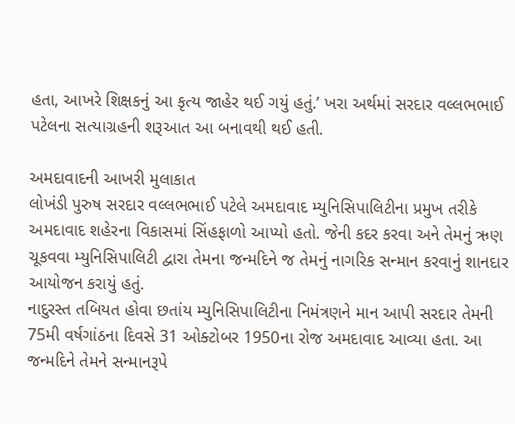હતા, આખરે શિક્ષકનું આ કૃત્ય જાહેર થઈ ગયું હતું.’ ખરા અર્થમાં સરદાર વલ્લભભાઈ પટેલના સત્યાગ્રહની શરૂઆત આ બનાવથી થઈ હતી.

અમદાવાદની આખરી મુલાકાત
લોખંડી પુરુષ સરદાર વલ્લભભાઈ પટેલે અમદાવાદ મ્યુનિસિપાલિટીના પ્રમુખ તરીકે અમદાવાદ શહેરના વિકાસમાં સિંહફાળો આપ્યો હતો. જેની કદર કરવા અને તેમનું ઋણ ચૂકવવા મ્યુનિસિપાલિટી દ્વારા તેમના જન્મદિને જ તેમનું નાગરિક સન્માન કરવાનું શાનદાર આયોજન કરાયું હતું.
નાદુરસ્ત તબિયત હોવા છતાંય મ્યુનિસિપાલિટીના નિમંત્રણને માન આપી સરદાર તેમની 75મી વર્ષગાંઠના દિવસે 31 ઓક્ટોબર 1950ના રોજ અમદાવાદ આવ્યા હતા. આ જન્મદિને તેમને સન્માનરૂપે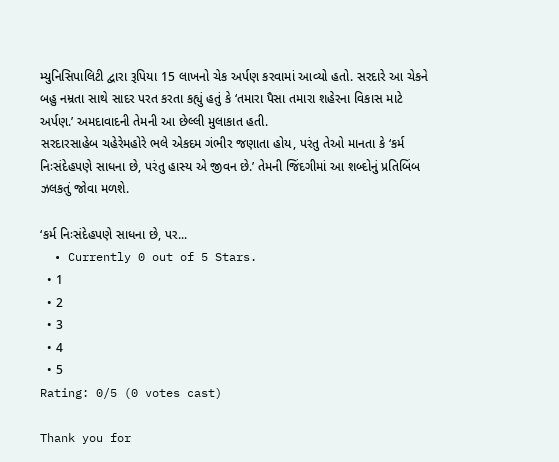મ્યુનિસિપાલિટી દ્વારા રૂપિયા 15 લાખનો ચેક અર્પણ કરવામાં આવ્યો હતો. સરદારે આ ચેકને બહુ નમ્રતા સાથે સાદર પરત કરતા કહ્યું હતું કે ‘તમારા પૈસા તમારા શહેરના વિકાસ માટે અર્પણ.’ અમદાવાદની તેમની આ છેલ્લી મુલાકાત હતી.
સરદારસાહેબ ચહેરેમહોરે ભલે એકદમ ગંભીર જણાતા હોય, પરંતુ તેઓ માનતા કે ‘કર્મ નિઃસંદેહપણે સાધના છે, પરંતુ હાસ્ય એ જીવન છે.’ તેમની જિંદગીમાં આ શબ્દોનું પ્રતિબિંબ ઝલકતું જોવા મળશે.

‘કર્મ નિઃસંદેહપણે સાધના છે, પર...
  • Currently 0 out of 5 Stars.
  • 1
  • 2
  • 3
  • 4
  • 5
Rating: 0/5 (0 votes cast)

Thank you for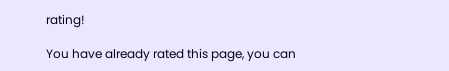rating!

You have already rated this page, you can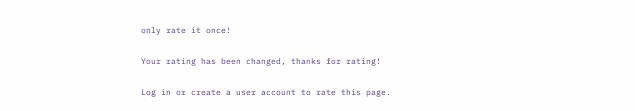only rate it once!

Your rating has been changed, thanks for rating!

Log in or create a user account to rate this page.